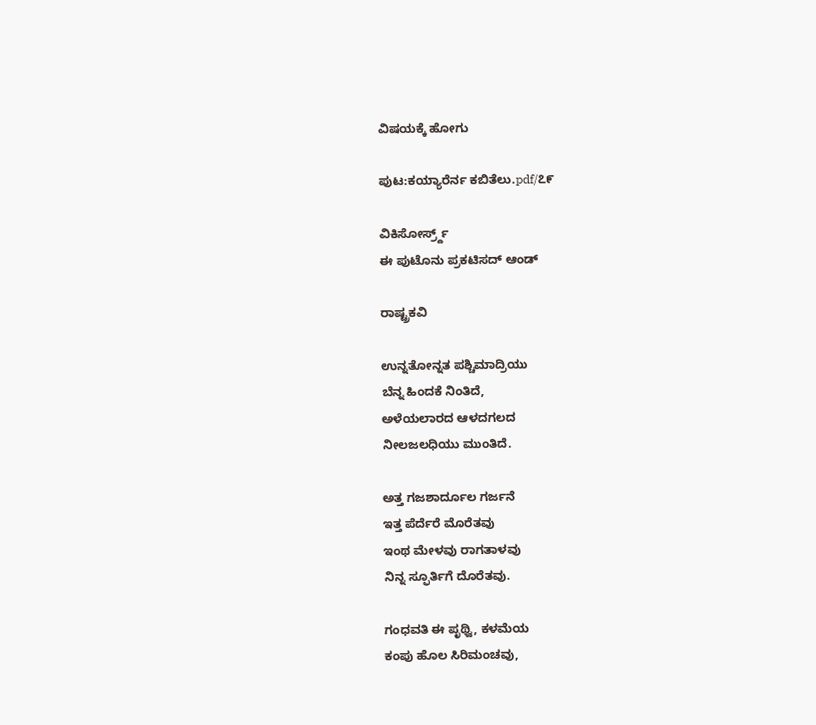ವಿಷಯಕ್ಕೆ ಹೋಗು

ಪುಟ:ಕಯ್ಯಾರೆರ್ನ ಕಬಿತೆಲು.pdf/೭೯

ವಿಕಿಸೋರ್ಸ್ರ್ದ್
ಈ ಪುಟೊನು ಪ್ರಕಟಿಸದ್ ಆಂಡ್

ರಾಷ್ಟ್ರಕವಿ

ಉನ್ನತೋನ್ನತ ಪಶ್ಚಿಮಾದ್ರಿಯು
ಬೆನ್ನ ಹಿಂದಕೆ ನಿಂತಿದೆ,
ಅಳೆಯಲಾರದ ಆಳದಗಲದ
ನೀಲಜಲಧಿಯು ಮುಂತಿದೆ.

ಅತ್ತ ಗಜಶಾರ್ದೂಲ ಗರ್ಜನೆ
ಇತ್ತ ಪೆರ್ದೆರೆ ಮೊರೆತವು
ಇಂಥ ಮೇಳವು ರಾಗತಾಳವು
ನಿನ್ನ ಸ್ಫೂರ್ತಿಗೆ ದೊರೆತವು.

ಗಂಧವತಿ ಈ ಪೃಥ್ವಿ, ಕಳಮೆಯ
ಕಂಪು ಹೊಲ ಸಿರಿಮಂಚವು,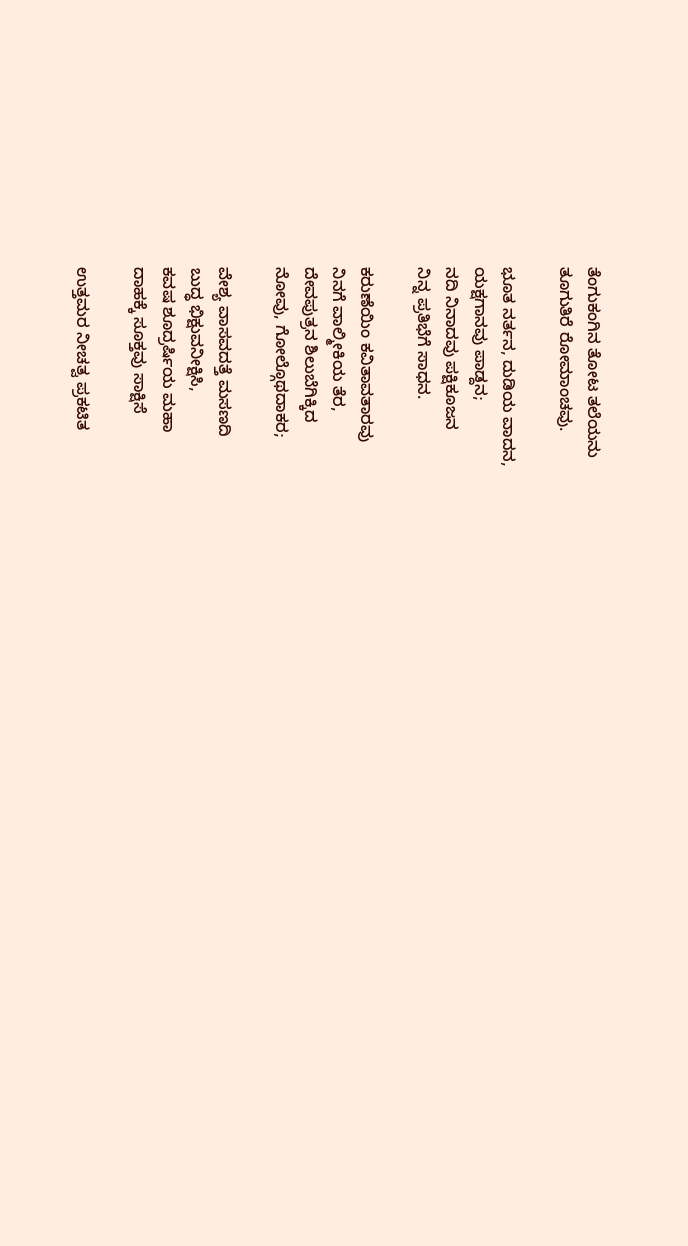ತೆಂಗುಕಂಗಿನ ತೋಟ ತಲೆಯನು
ತೂಗುತಿರೆ ರೋಮಾಂಚವು.

ಭೂತ ನರ್ತನ, ದುಡಿಯ ವಾದನ,
ಯಕ್ಷಗಾನವು ಪಾಡ್ದನ;
ನದಿ ನಿನಾದವು ಪಕ್ಷಿಕೂಜನ
ನಿನ್ನ ಪ್ರತಿಭೆಗೆ ಸಾಧನ.

ಕರುಣೆಯಿಂ ಕವಿತಾವತಾರವು
ನಿನಗೆ ವಾಲ್ಮೀಕಿಯ ತೆರ,
ದೇವಪುತ್ರನ ಶಿಲುಬೆಗಿಕ್ಕಿದ
ನೋವು, ಗೋಲ್ಗೊಥದಾಕರ;

ವೇಶ್ಯ ವಾಸವದತ್ತೆ ಮಸಣದಿ
ಬುದ್ಧ ಭಿಕ್ಷುವನೀಕ್ಷಿಸಿ,
ಕವಷ ಶೂದ್ರರ್ಷಿಯ ಮಹಾ
ದಾಹಕ್ಕೆ ಸೂಕ್ತವು ಸಾಕ್ಷಿಸೆ

ಉತ್ತಮರ ನೀಚತ್ವ ಪ್ರಕಟಿತ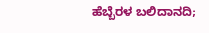ಹೆಬ್ಬೆರಳ ಬಲಿದಾನದಿ;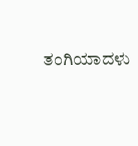ತಂಗಿಯಾದಳು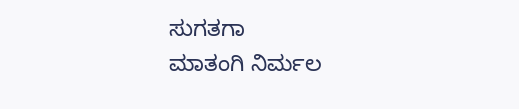ಸುಗತಗಾ
ಮಾತಂಗಿ ನಿರ್ಮಲ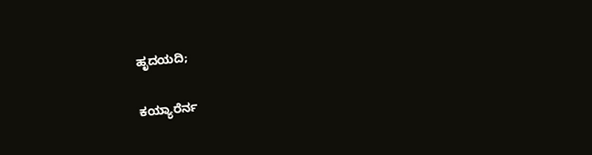ಹೃದಯದಿ;

ಕಯ್ಯಾರೆರ್ನ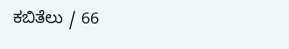ಕಬಿತೆಲು / 66